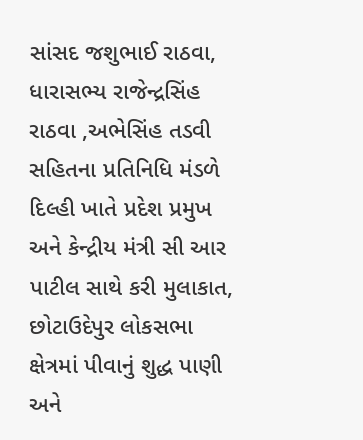સાંસદ જશુભાઈ રાઠવા, ધારાસભ્ય રાજેન્દ્રસિંહ રાઠવા ,અભેસિંહ તડવી સહિતના પ્રતિનિધિ મંડળે દિલ્હી ખાતે પ્રદેશ પ્રમુખ અને કેન્દ્રીય મંત્રી સી આર પાટીલ સાથે કરી મુલાકાત,
છોટાઉદેપુર લોકસભા ક્ષેત્રમાં પીવાનું શુદ્ધ પાણી અને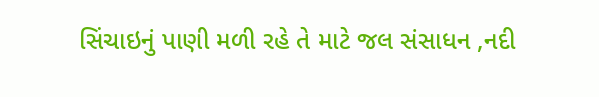સિંચાઇનું પાણી મળી રહે તે માટે જલ સંસાધન ,નદી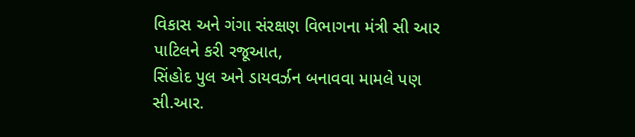વિકાસ અને ગંગા સંરક્ષણ વિભાગના મંત્રી સી આર પાટિલને કરી રજૂઆત,
સિંહોદ પુલ અને ડાયવર્ઝન બનાવવા મામલે પણ સી.આર.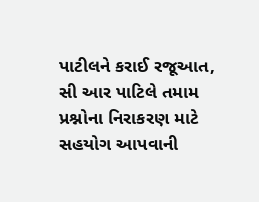પાટીલને કરાઈ રજૂઆત,
સી આર પાટિલે તમામ પ્રશ્નોના નિરાકરણ માટે સહયોગ આપવાની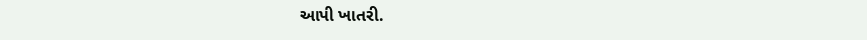આપી ખાતરી.